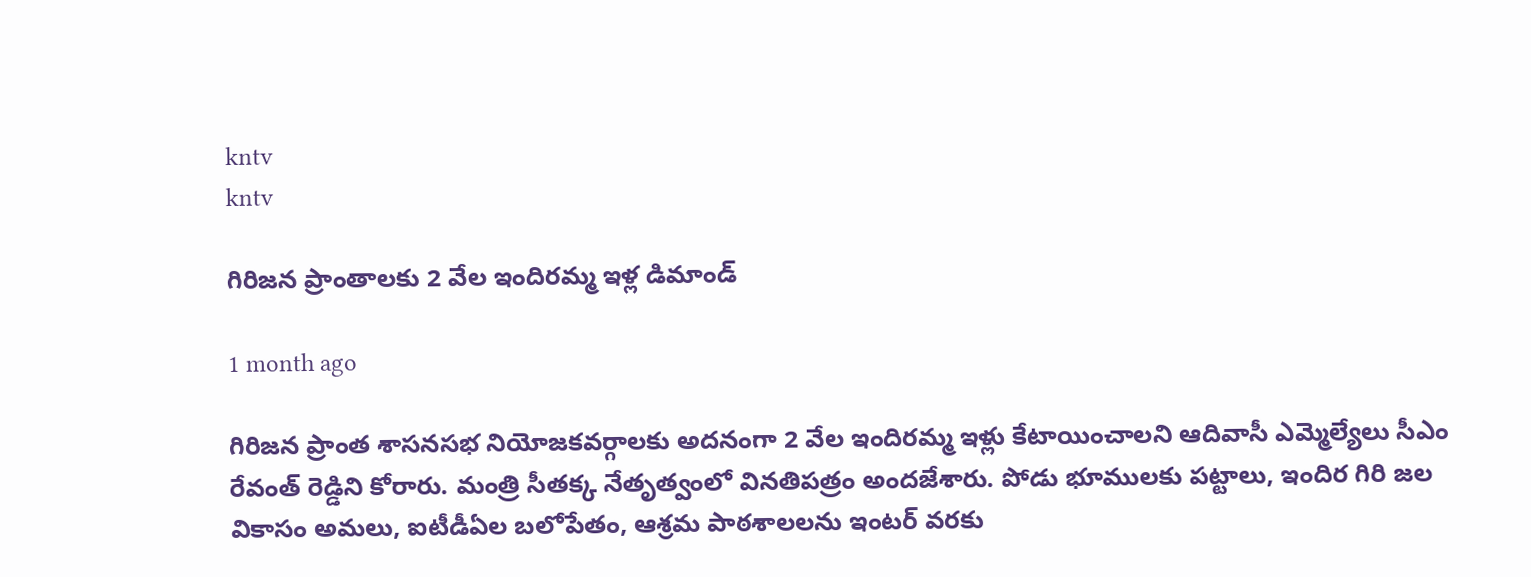kntv
kntv

గిరిజన ప్రాంతాలకు 2 వేల ఇందిరమ్మ ఇళ్ల డిమాండ్

1 month ago

గిరిజన ప్రాంత శాసనసభ నియోజకవర్గాలకు అదనంగా 2 వేల ఇందిరమ్మ ఇళ్లు కేటాయించాలని ఆదివాసీ ఎమ్మెల్యేలు సీఎం రేవంత్ రెడ్డిని కోరారు. మంత్రి సీతక్క నేతృత్వంలో వినతిపత్రం అందజేశారు. పోడు భూములకు పట్టాలు, ఇందిర గిరి జల వికాసం అమలు, ఐటీడీఏల బలోపేతం, ఆశ్రమ పాఠశాలలను ఇంటర్ వరకు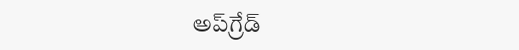అప్‌గ్రేడ్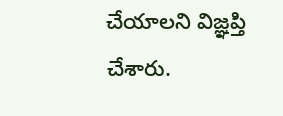చేయాలని విజ్ఞప్తి చేశారు.